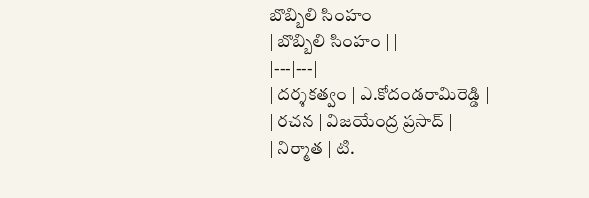బొబ్బిలి సింహం
| బొబ్బిలి సింహం | |
|---|---|
| దర్శకత్వం | ఎ.కోదండరామిరెడ్డి |
| రచన | విజయేంద్ర ప్రసాద్ |
| నిర్మాత | టి.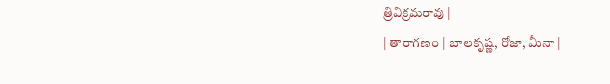త్రివిక్రమరావు |
| తారాగణం | బాలకృష్ణ, రోజా, మీనా |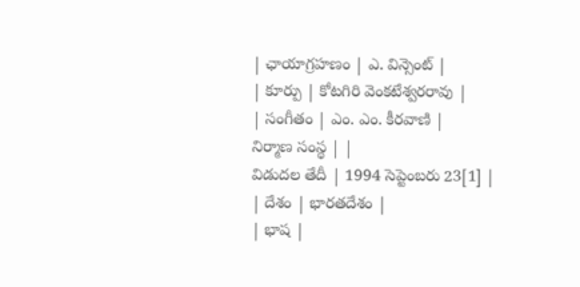| ఛాయాగ్రహణం | ఎ. విన్సెంట్ |
| కూర్పు | కోటగిరి వెంకటేశ్వరరావు |
| సంగీతం | ఎం. ఎం. కీరవాణి |
నిర్మాణ సంస్థ | |
విడుదల తేదీ | 1994 సెప్టెంబరు 23[1] |
| దేశం | భారతదేశం |
| భాష |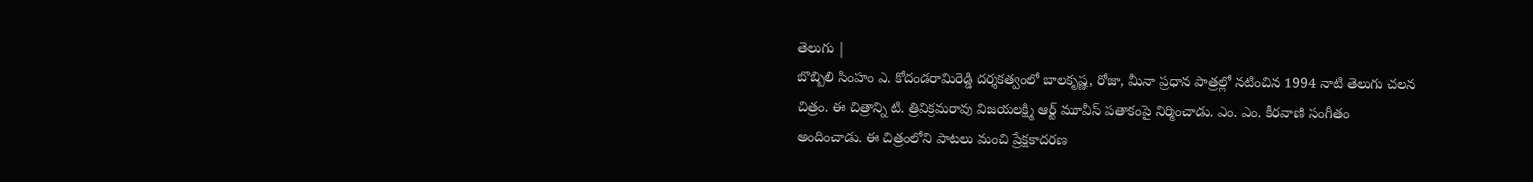తెలుగు |
బొబ్బిలి సింహం ఎ. కోదండరామిరెడ్డి దర్శకత్వంలో బాలకృష్ణ, రోజా, మీనా ప్రధాన పాత్రల్లో నటించిన 1994 నాటి తెలుగు చలన చిత్రం. ఈ చిత్రాన్ని టి. త్రివిక్రమరావు విజయలక్ష్మి ఆర్ట్ మూవీస్ పతాకంపై నిర్మించాడు. ఎం. ఎం. కీరవాణి సంగీతం అందించాడు. ఈ చిత్రంలోని పాటలు మంచి ప్రేక్షకాదరణ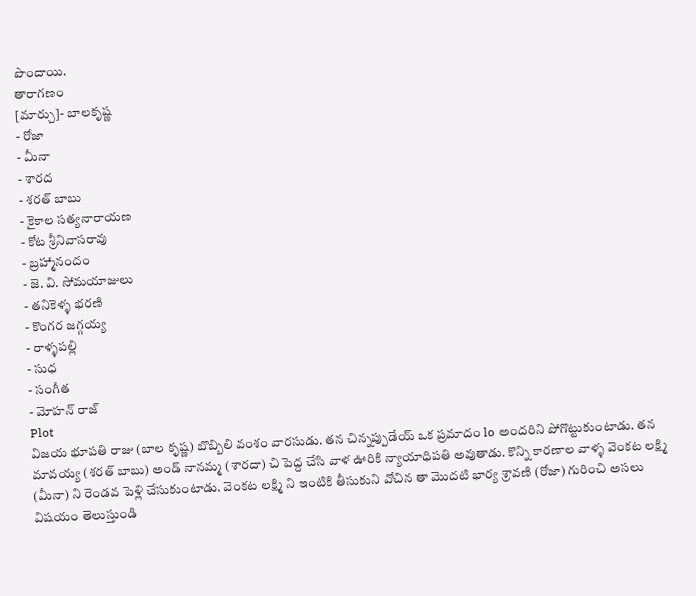పొందాయి.
తారాగణం
[మార్చు]- బాలకృష్ణ
- రోజా
- మీనా
- శారద
- శరత్ బాబు
- కైకాల సత్యనారాయణ
- కోట శ్రీనివాసరావు
- బ్రహ్మానందం
- జె. వి. సోమయాజులు
- తనికెళ్ళ భరణి
- కొంగర జగ్గయ్య
- రాళ్ళపల్లి
- సుధ
- సంగీత
- మోహన్ రాజ్
Plot
విజయ భూపతి రాజు (బాల కృష్ణ) బొబ్బిలి వంశం వారసుడు. తన చిన్నప్పుడేయ్ ఒక ప్రమాదం lo అందరిని పోగొట్టుకుంటాడు. తన మావయ్య (శరత్ బాబు) అండ్ నానమ్మ (శారదా) చి పెద్ద చేసి వాళ ఊరికి న్యాయాధిపతి అవుతాడు. కొన్ని కారణాల వాళ్ళ వెంకట లక్ష్మి (మీనా) ని రెండవ పెళ్లి చేసుకుంటాడు. వెంకట లక్ష్మి ని ఇంటికి తీసుకుని వోచిన తా మొదటి భార్య శ్రావణి (రోజా) గురించి అసలు విషయం తెలుస్తుండి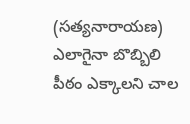(సత్యనారాయణ) ఎలాగైనా బొబ్బిలి పీఠం ఎక్కాలని చాల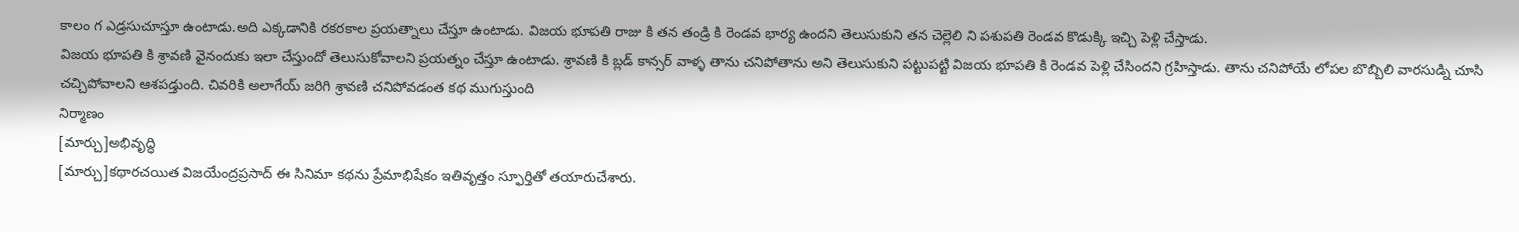కాలం గ ఎడ్రసుచూస్తూ ఉంటాడు.అది ఎక్కడానికి రకరకాల ప్రయత్నాలు చేస్తూ ఉంటాడు. విజయ భూపతి రాజు కి తన తండ్రి కి రెండవ భార్య ఉందని తెలుసుకుని తన చెల్లెలి ని పశుపతి రెండవ కొడుక్కి ఇచ్చి పెళ్లి చేస్తాడు.
విజయ భూపతి కి శ్రావణి వైనందుకు ఇలా చేస్తుందో తెలుసుకోవాలని ప్రయత్నం చేస్తూ ఉంటాడు. శ్రావణి కి బ్లడ్ కాన్సర్ వాళ్ళ తాను చనిపోతాను అని తెలుసుకుని పట్టుపట్టి విజయ భూపతి కి రెండవ పెళ్లి చేసిందని గ్రహిస్తాడు. తాను చనిపోయే లోపల బొబ్బిలి వారసుడ్ని చూసి చచ్చిపోవాలని ఆశపడ్తుంది. చివరికి అలాగేయ్ జరిగి శ్రావణి చనిపోవడంత కథ ముగుస్తుంది
నిర్మాణం
[మార్చు]అభివృద్ధి
[మార్చు]కథారచయిత విజయేంద్రప్రసాద్ ఈ సినిమా కథను ప్రేమాభిషేకం ఇతివృత్తం స్ఫూర్తితో తయారుచేశారు.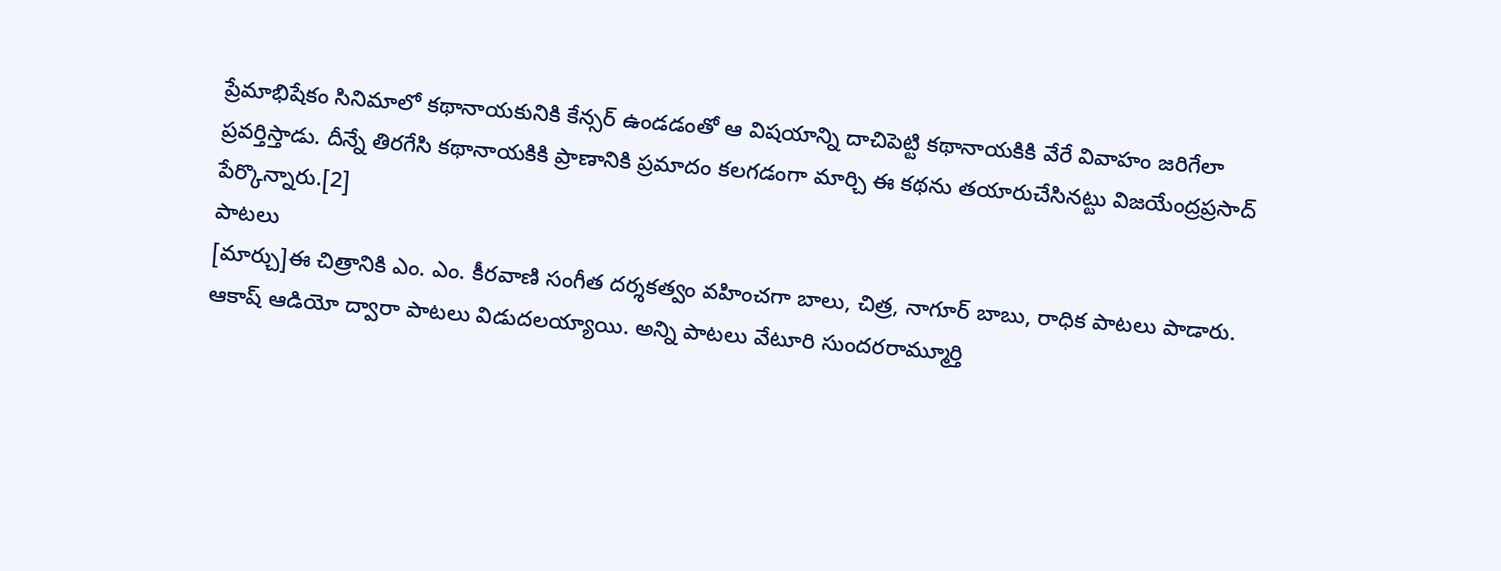ప్రేమాభిషేకం సినిమాలో కథానాయకునికి కేన్సర్ ఉండడంతో ఆ విషయాన్ని దాచిపెట్టి కథానాయకికి వేరే వివాహం జరిగేలా ప్రవర్తిస్తాడు. దీన్నే తిరగేసి కథానాయకికి ప్రాణానికి ప్రమాదం కలగడంగా మార్చి ఈ కథను తయారుచేసినట్టు విజయేంద్రప్రసాద్ పేర్కొన్నారు.[2]
పాటలు
[మార్చు]ఈ చిత్రానికి ఎం. ఎం. కీరవాణి సంగీత దర్శకత్వం వహించగా బాలు, చిత్ర, నాగూర్ బాబు, రాధిక పాటలు పాడారు. ఆకాష్ ఆడియో ద్వారా పాటలు విడుదలయ్యాయి. అన్ని పాటలు వేటూరి సుందరరామ్మూర్తి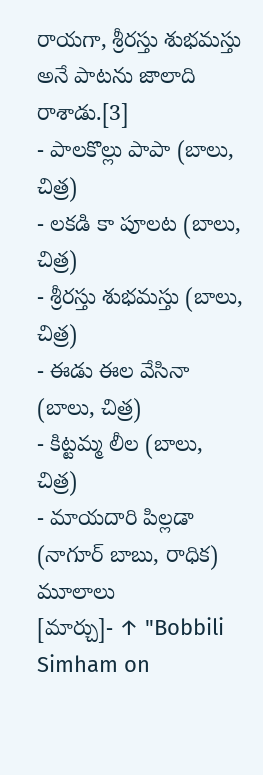రాయగా, శ్రీరస్తు శుభమస్తు అనే పాటను జాలాది రాశాడు.[3]
- పాలకొల్లు పాపా (బాలు, చిత్ర)
- లకడి కా పూలట (బాలు, చిత్ర)
- శ్రీరస్తు శుభమస్తు (బాలు, చిత్ర)
- ఈడు ఈల వేసినా (బాలు, చిత్ర)
- కిట్టమ్మ లీల (బాలు, చిత్ర)
- మాయదారి పిల్లడా (నాగూర్ బాబు, రాధిక)
మూలాలు
[మార్చు]- ↑ "Bobbili Simham on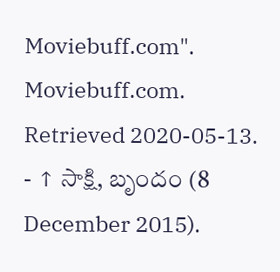Moviebuff.com". Moviebuff.com. Retrieved 2020-05-13.
- ↑ సాక్షి, బృందం (8 December 2015).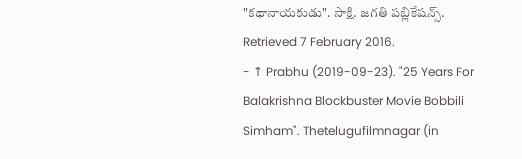"కథానాయకుడు". సాక్షి. జగతి పబ్లికేషన్స్. Retrieved 7 February 2016.
- ↑ Prabhu (2019-09-23). "25 Years For Balakrishna Blockbuster Movie Bobbili Simham". Thetelugufilmnagar (in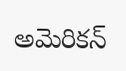అమెరికన్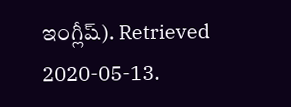ఇంగ్లీష్). Retrieved 2020-05-13.